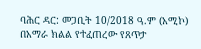ባሕር ዳር: መጋቢት 10/2018 ዓ.ም (አሚኮ) በአማራ ክልል የተፈጠረው የጸጥታ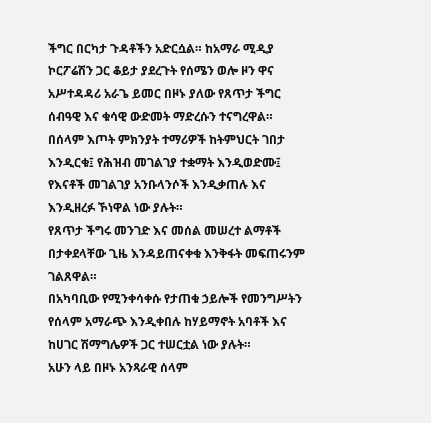ችግር በርካታ ጉዳቶችን አድርሷል። ከአማራ ሚዲያ ኮርፖሬሽን ጋር ቆይታ ያደረጉት የሰሜን ወሎ ዞን ዋና አሥተዳዳሪ አራጌ ይመር በዞኑ ያለው የጸጥታ ችግር ሰብዓዊ እና ቁሳዊ ውድመት ማድረሱን ተናግረዋል።
በሰላም እጦት ምክንያት ተማሪዎች ከትምህርት ገበታ እንዲርቁ፤ የሕዝብ መገልገያ ተቋማት እንዲወድሙ፤ የእናቶች መገልገያ አንቡላንሶች እንዲቃጠሉ እና እንዲዘረፉ ኾነዋል ነው ያሉት።
የጸጥታ ችግሩ መንገድ እና መሰል መሠረተ ልማቶች በታቀደላቸው ጊዜ እንዳይጠናቀቁ እንቅፋት መፍጠሩንም ገልጸዋል።
በአካባቢው የሚንቀሳቀሱ የታጠቁ ኃይሎች የመንግሥትን የሰላም አማራጭ እንዲቀበሉ ከሃይማኖት አባቶች እና ከሀገር ሽማግሌዎች ጋር ተሠርቷል ነው ያሉት።
አሁን ላይ በዞኑ አንጻራዊ ሰላም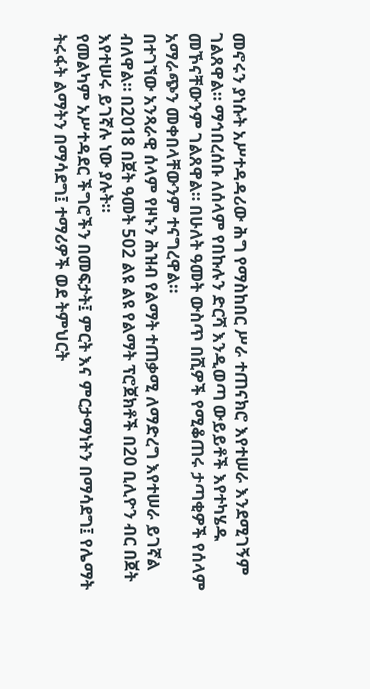መኖሩን ያነሱት አሥተዳዳሪው ሕግ የማስከበር ሥራ ተጠናክሮ እየተሠራ እንደሚገኝም ገልጸዋል። ማኅበረሰቡ ለሰላም የበኩሉን ድርሻ እንዲወጣ ውይይቶች እየተካሄዱ መኾናቸውንም ገልጸዋል። በሁለት ዓመት ውስጥ በሺዎች የሚቆጠሩ ታጣቂዎች የሰላም አማራጭን መቀበላቸውንም ተናግረዋል።
በተገኘው አንጻራዊ ሰላም የዞኑን ሕዝብ የልማት ተጠቃሚ ለማድረግ እየተሠራ ይገኛል ብለዋል። በ2018 በጀት ዓመት 502 ልዩ ልዩ የልማት ፕሮጀክቶች በ20 ቢሊዮን ብር በጀት እየተሠሩ ይገኛሉ ነው ያሉት።
የመልካም አሥተዳደር ችግሮችን በመፍታት፤ ምርት እና ምርታማነትን በማሳደግ፤ የሌማት ትሩፋት ልማትን በማሳደግ፤ ተማሪዎች ወደ ትምህርት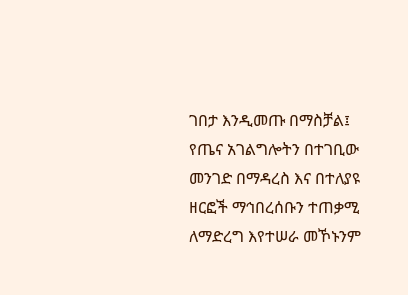ገበታ እንዲመጡ በማስቻል፤ የጤና አገልግሎትን በተገቢው መንገድ በማዳረስ እና በተለያዩ ዘርፎች ማኅበረሰቡን ተጠቃሚ ለማድረግ እየተሠራ መኾኑንም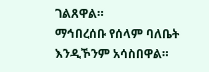ገልጸዋል።
ማኅበረሰቡ የሰላም ባለቤት እንዲኾንም አሳስበዋል።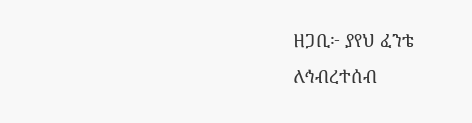ዘጋቢ፦ ያየህ ፈንቴ
ለኅብረተሰብ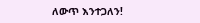ለውጥ እንተጋለን!